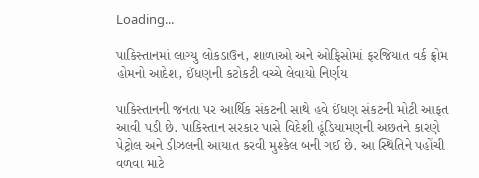Loading...

પાકિસ્તાનમાં લાગ્યુ લોકડાઉન, શાળાઓ અને ઓફિસોમાં ફરજિયાત વર્ક ફ્રોમ હોમનો આદેશ, ઈંધણની કટોકટી વચ્ચે લેવાયો નિર્ણય

પાકિસ્તાનની જનતા પર આર્થિક સંકટની સાથે હવે ઈંધણ સંકટની મોટી આફત આવી પડી છે. પાકિસ્તાન સરકાર પાસે વિદેશી હૂંડિયામણની અછતને કારણે પેટ્રોલ અને ડીઝલની આયાત કરવી મુશ્કેલ બની ગઈ છે. આ સ્થિતિને પહોંચી વળવા માટે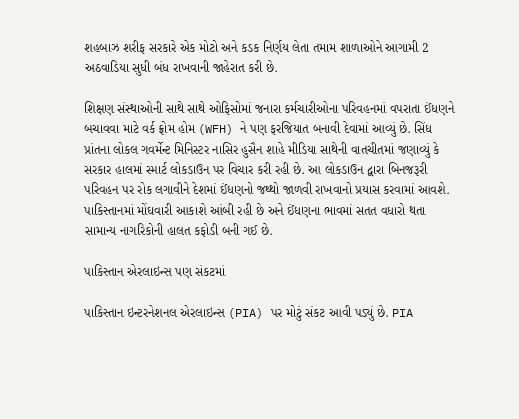શહબાઝ શરીફ સરકારે એક મોટો અને કડક નિર્ણય લેતા તમામ શાળાઓને આગામી 2 અઠવાડિયા સુધી બંધ રાખવાની જાહેરાત કરી છે.

શિક્ષણ સંસ્થાઓની સાથે સાથે ઓફિસોમાં જનારા કર્મચારીઓના પરિવહનમાં વપરાતા ઈંધણને બચાવવા માટે વર્ક ફ્રોમ હોમ (WFH) ને પણ ફરજિયાત બનાવી દેવામાં આવ્યું છે. સિંધ પ્રાંતના લોકલ ગવર્મેન્ટ મિનિસ્ટર નાસિર હુસૈન શાહે મીડિયા સાથેની વાતચીતમાં જણાવ્યું કે સરકાર હાલમાં સ્માર્ટ લોકડાઉન પર વિચાર કરી રહી છે. આ લોકડાઉન દ્વારા બિનજરૂરી પરિવહન પર રોક લગાવીને દેશમાં ઈંધણનો જથ્થો જાળવી રાખવાનો પ્રયાસ કરવામાં આવશે. પાકિસ્તાનમાં મોંઘવારી આકાશે આંબી રહી છે અને ઈંધણના ભાવમાં સતત વધારો થતા સામાન્ય નાગરિકોની હાલત કફોડી બની ગઈ છે.

પાકિસ્તાન એરલાઇન્સ પણ સંકટમાં

પાકિસ્તાન ઇન્ટરનેશનલ એરલાઇન્સ (PIA) પર મોટું સંકટ આવી પડ્યું છે. PIA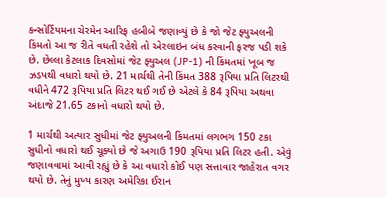કન્સોર્ટિયમના ચેરમેન આરિફ હબીબે જણાવ્યું છે કે જો જેટ ફ્યુઅલની કિંમતો આ જ રીતે વધતી રહેશે તો એરલાઇન બંધ કરવાની ફરજ પડી શકે છે. છેલ્લા કેટલાક દિવસોમાં જેટ ફ્યુઅલ (JP-1) ની કિંમતમાં ખૂબ જ ઝડપથી વધારો થયો છે. 21 માર્ચથી તેની કિંમત 388 રૂપિયા પ્રતિ લિટરથી વધીને 472 રૂપિયા પ્રતિ લિટર થઈ ગઈ છે એટલે કે 84 રૂપિયા અથવા અંદાજે 21.65 ટકાનો વધારો થયો છે.

1 માર્ચથી અત્યાર સુધીમાં જેટ ફ્યુઅલની કિંમતમાં લગભગ 150 ટકા સુધીનો વધારો થઈ ચૂક્યો છે જે અગાઉ 190 રૂપિયા પ્રતિ લિટર હતી. એવું જણાવવામાં આવી રહ્યું છે કે આ વધારો કોઈ પણ સત્તાવાર જાહેરાત વગર થયો છે. તેનું મુખ્ય કારણ અમેરિકા ઈરાન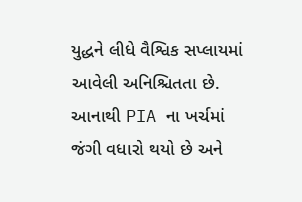યુદ્ધને લીધે વૈશ્વિક સપ્લાયમાં આવેલી અનિશ્ચિતતા છે. આનાથી PIA ના ખર્ચમાં જંગી વધારો થયો છે અને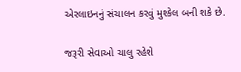એરલાઇનનું સંચાલન કરવું મુશ્કેલ બની શકે છે.

જરૂરી સેવાઓ ચાલુ રહેશે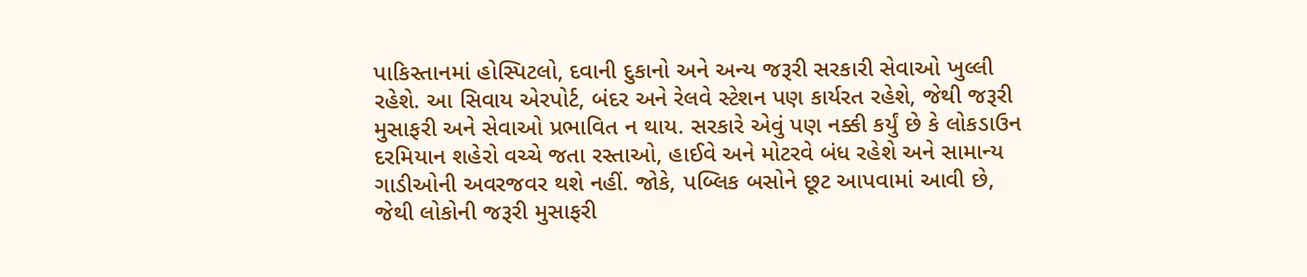પાકિસ્તાનમાં હોસ્પિટલો, દવાની દુકાનો અને અન્ય જરૂરી સરકારી સેવાઓ ખુલ્લી રહેશે. આ સિવાય એરપોર્ટ, બંદર અને રેલવે સ્ટેશન પણ કાર્યરત રહેશે, જેથી જરૂરી મુસાફરી અને સેવાઓ પ્રભાવિત ન થાય. સરકારે એવું પણ નક્કી કર્યું છે કે લોકડાઉન દરમિયાન શહેરો વચ્ચે જતા રસ્તાઓ, હાઈવે અને મોટરવે બંધ રહેશે અને સામાન્ય ગાડીઓની અવરજવર થશે નહીં. જોકે, પબ્લિક બસોને છૂટ આપવામાં આવી છે, જેથી લોકોની જરૂરી મુસાફરી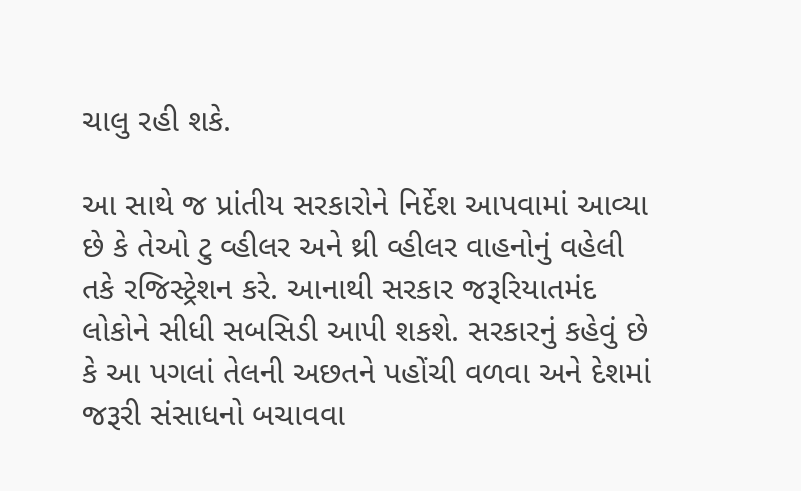ચાલુ રહી શકે.

આ સાથે જ પ્રાંતીય સરકારોને નિર્દેશ આપવામાં આવ્યા છે કે તેઓ ટુ વ્હીલર અને થ્રી વ્હીલર વાહનોનું વહેલી તકે રજિસ્ટ્રેશન કરે. આનાથી સરકાર જરૂરિયાતમંદ લોકોને સીધી સબસિડી આપી શકશે. સરકારનું કહેવું છે કે આ પગલાં તેલની અછતને પહોંચી વળવા અને દેશમાં જરૂરી સંસાધનો બચાવવા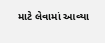માટે લેવામાં આવ્યા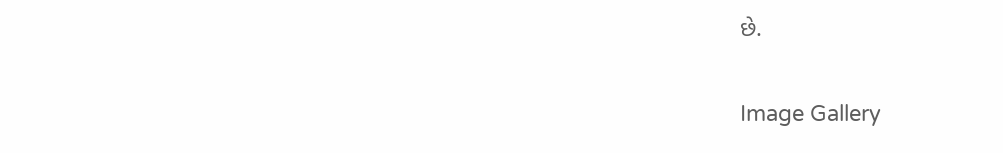છે.

Image Gallery